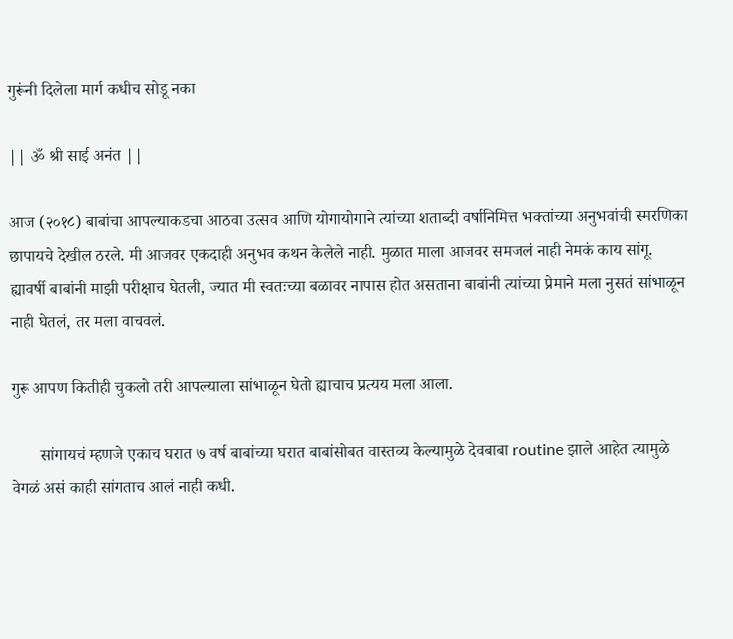गुरूंनी दिलेला मार्ग कधीच सोडू नका

|| ॐ श्री साई अनंत ||

आज (२०१८) बाबांचा आपल्याकडचा आठवा उत्सव आणि योगायोगाने त्यांच्या शताब्दी वर्षानिमित्त भक्तांच्या अनुभवांची स्मरणिका छापायचे देखील ठरले. मी आजवर एकदाही अनुभव कथन केलेले नाही. मुळात माला आजवर समजलं नाही नेमकं काय सांगू. ह्यावर्षी बाबांनी माझी परीक्षाच घेतली, ज्यात मी स्वतःच्या बळावर नापास होत असताना बाबांनी त्यांच्या प्रेमाने मला नुसतं सांभाळून नाही घेतलं, तर मला वाचवलं.

गुरू आपण कितीही चुकलो तरी आपल्याला सांभाळून घेतो ह्याचाच प्रत्यय मला आला.

       सांगायचं म्हणजे एकाच घरात ७ वर्ष बाबांच्या घरात बाबांसोबत वास्तव्य केल्यामुळे देवबाबा routine झाले आहेत त्यामुळे वेगळं असं काही सांगताच आलं नाही कधी.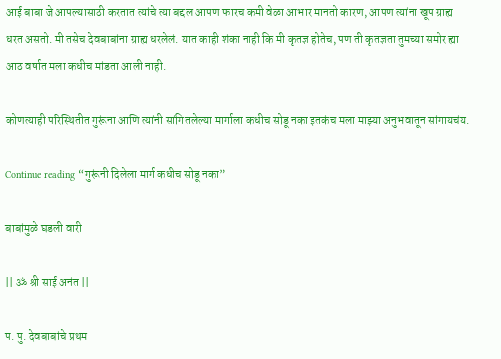आई बाबा जे आपल्यासाठी करतात त्यांचे त्या बद्दल आपण फारच कमी वेळा आभार मानतो कारण, आपण त्यांना खूप ग्राह्य धरत असतो. मी तसेच देवबाबांना ग्राह्य धरलेलं. यात काही शंका नाही कि मी कृतज्ञ होतेच, पण ती कृतज्ञता तुमच्या समोर ह्या आठ वर्षात मला कधीच मांडता आली नाही.

कोणत्याही परिस्थितीत गुरूंना आणि त्यांनी सांगितलेल्या मार्गाला कधीच सोडू नका इतकंच मला माझ्या अनुभवातून सांगायचंय.

Continue reading “गुरूंनी दिलेला मार्ग कधीच सोडू नका”

बाबांमुळे घडली वारी

|| ॐ श्री साई अनंत ||

प. पु. देवबाबांचे प्रथम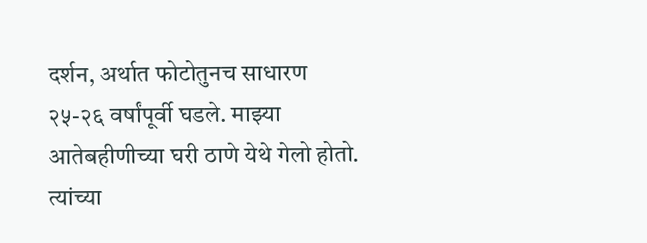दर्शन, अर्थात फोटोतुनच साधारण २५-२६ वर्षांपूर्वी घडले. माझ्या आतेबहीणीच्या घरी ठाणे येथे गेलो होतो. त्यांच्या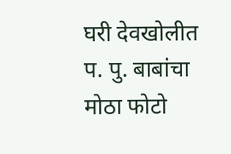घरी देवखोलीत प. पु. बाबांचा मोठा फोटो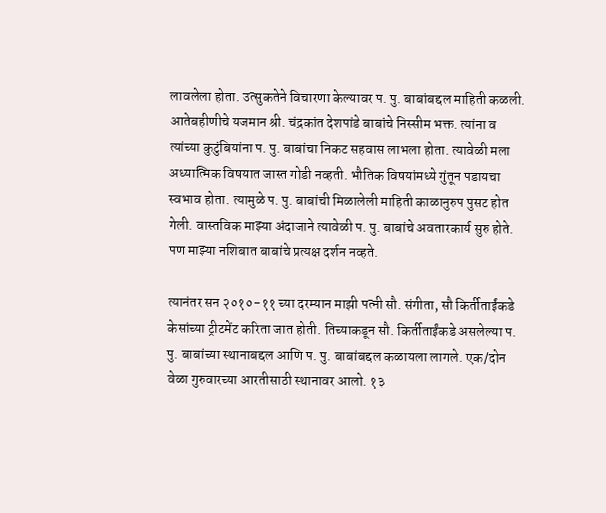लावलेला होता. उत्सुकतेने विचारणा केल्यावर प. पु. बाबांबद्दल माहिती कळली. आतेबहीणीचे यजमान श्री. चंद्रकांत देशपांडे बाबांचे निस्सीम भक्त. त्यांना व त्यांच्या कुटुंबियांना प. पु. बाबांचा निकट सहवास लाभला होता. त्यावेळी मला अध्यात्मिक विषयात जास्त गोडी नव्हती. भौतिक विषयांमध्ये गुंतून पडायचा स्वभाव होता. त्यामुळे प. पु. बाबांची मिळालेली माहिती काळानुरुप पुसट होत गेली. वास्तविक माझ्या अंदाजाने त्यावेळी प. पु. बाबांचे अवतारकार्य सुरु होते. पण माझ्या नशिबात बाबांचे प्रत्यक्ष दर्शन नव्हते.

त्यानंतर सन २०१०-११ च्या दरम्यान माझी पत्नी सौ. संगीता, सौ किर्तीताईंकडे केसांच्या ट्रीटमेंट करिता जात होती. तिच्याकडून सौ. किर्तीताईंकडे असलेल्या प. पु. बाबांच्या स्थानाबद्दल आणि प. पु. बाबांबद्दल कळायला लागले. एक/दोन वेळा गुरुवारच्या आरतीसाठी स्थानावर आलो. १३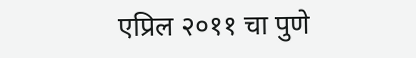एप्रिल २०११ चा पुणे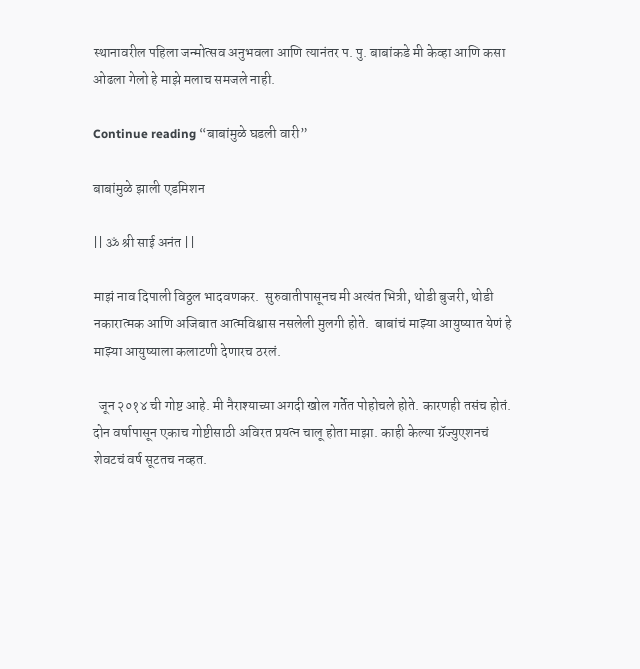स्थानावरील पहिला जन्मोत्सव अनुभवला आणि त्यानंतर प. पु. बाबांकडे मी केव्हा आणि कसा ओढला गेलो हे माझे मलाच समजले नाही.

Continue reading “बाबांमुळे घडली वारी”

बाबांमुळे झाली एडमिशन

|| ॐ श्री साई अनंत ||

माझं नाव दिपाली विठ्ठल भादवणकर.  सुरुवातीपासूनच मी अत्यंत भित्री, थोडी बुजरी, थोडी नकारात्मक आणि अजिबात आत्मविश्वास नसलेली मुलगी होते.  बाबांचं माझ्या आयुष्यात येणं हे माझ्या आयुष्याला कलाटणी देणारच ठरलं.

  जून २०१४ ची गोष्ट आहे. मी नैराश्याच्या अगदी खोल गर्तेत पोहोचले होते. कारणही तसंच होतं. दोन वर्षापासून एकाच गोष्टीसाठी अविरत प्रयत्न चालू होता माझा. काही केल्या ग्रॅज्युएशनचं शेवटचं वर्ष सूटतच नव्हत.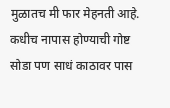मुळातच मी फार मेहनती आहे. कधीच नापास होण्याची गोष्ट सोडा पण साधं काठावर पास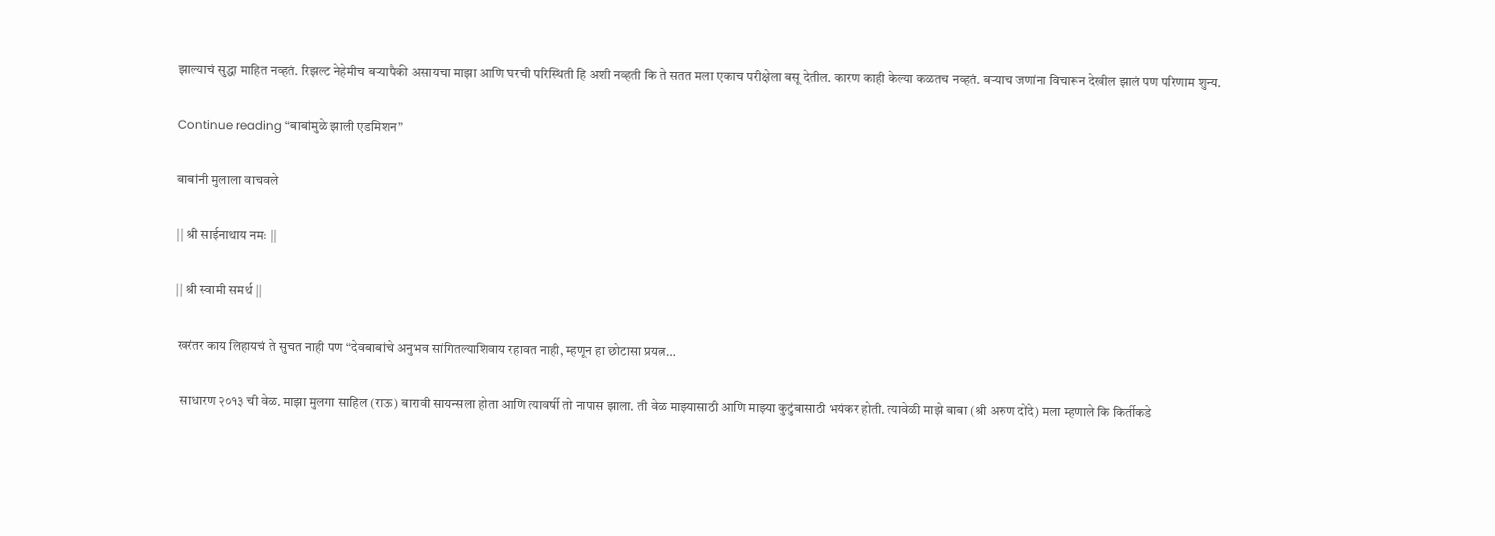झाल्याचं सुद्धा माहित नव्हतं. रिझल्ट नेहेमीच बऱ्यापैकी असायचा माझा आणि घरची परिस्थिती हि अशी नव्हती कि ते सतत मला एकाच परीक्षेला बसू देतील. कारण काही केल्या कळतच नव्हतं. बऱ्याच जणांना विचारून देखील झालं पण परिणाम शुन्य.

Continue reading “बाबांमुळे झाली एडमिशन”

बाबांनी मुलाला वाचवले

|| श्री साईनाथाय नमः ||

|| श्री स्वामी समर्थ ||

 खरंतर काय लिहायचं ते सुचत नाही पण “देवबाबांचे अनुभव सांगितल्याशिवाय रहावत नाही, म्हणून हा छोटासा प्रयत्न…

  साधारण २०१३ ची वेळ. माझा मुलगा साहिल (राऊ) बारावी सायन्सला होता आणि त्यावर्षी तो नापास झाला. ती वेळ माझ्यासाठी आणि माझ्या कुटुंबासाठी भयंकर होती. त्यावेळी माझे बाबा (श्री अरुण दोंदे) मला म्हणाले कि किर्तीकडे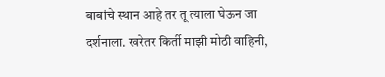बाबांचे स्थान आहे तर तू त्याला घेऊन जा दर्शनाला. खरेतर किर्ती माझी मोठी वाहिनी,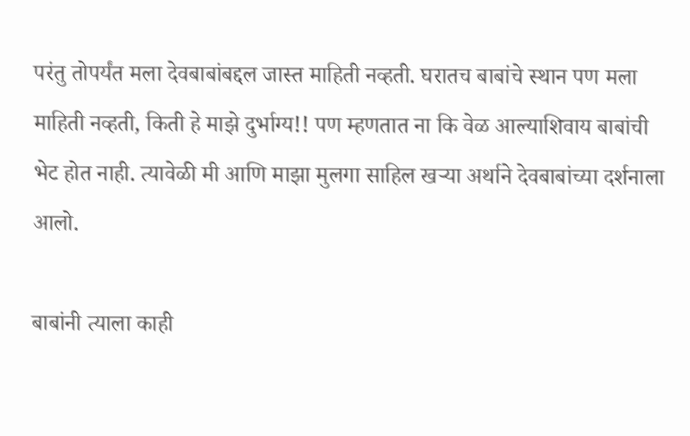परंतु तोपर्यंत मला देवबाबांबद्दल जास्त माहिती नव्हती. घरातच बाबांचे स्थान पण मला माहिती नव्हती, किती हे माझे दुर्भाग्य!! पण म्हणतात ना कि वेळ आल्याशिवाय बाबांची भेट होत नाही. त्यावेळी मी आणि माझा मुलगा साहिल खऱ्या अर्थाने देवबाबांच्या दर्शनाला आलो.

बाबांनी त्याला काही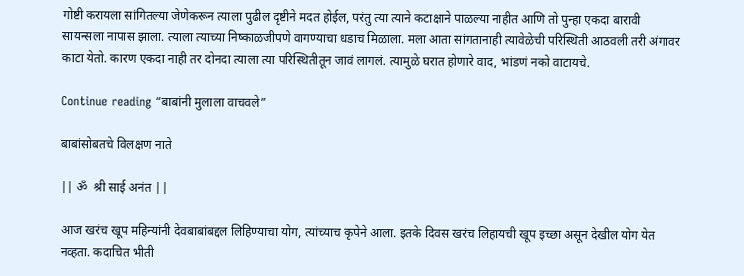गोष्टी करायला सांगितल्या जेणेकरून त्याला पुढील दृष्टीने मदत होईल, परंतु त्या त्याने कटाक्षाने पाळल्या नाहीत आणि तो पुन्हा एकदा बारावी सायन्सला नापास झाला. त्याला त्याच्या निष्काळजीपणे वागण्याचा धडाच मिळाला. मला आता सांगतानाही त्यावेळेची परिस्थिती आठवली तरी अंगावर काटा येतो. कारण एकदा नाही तर दोनदा त्याला त्या परिस्थितीतून जावं लागलं. त्यामुळे घरात होणारे वाद, भांडणं नको वाटायचे.

Continue reading “बाबांनी मुलाला वाचवले”

बाबांसोबतचे विलक्षण नाते

|| ॐ  श्री साई अनंत ||

आज खरंच खूप महिन्यांनी देवबाबांबद्दल लिहिण्याचा योग, त्यांच्याच कृपेने आला. इतके दिवस खरंच लिहायची खूप इच्छा असून देखील योग येत नव्हता. कदाचित भीती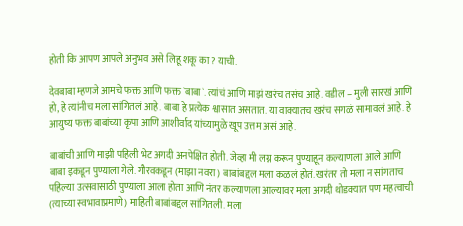होती कि आपण आपले अनुभव असे लिहू शकू का? याची.

देवबाबा म्हणजे आमचे फक्त आणि फक्त `बाबा`. त्यांचं आणि माझं खरंच तसंच आहे. वडील – मुली सारखं आणि हो, हे त्यांनीच मला सांगितलं आहे. बाबा हे प्रत्येक श्वासात असतात. या वाक्यातच खरंच सगळं सामावलं आहे. हे आयुष्य फक्त बाबांच्या कृपा आणि आशीर्वाद यांच्यामुळे खूप उत्तम असं आहे.

बाबांची आणि माझी पहिली भेट अगदी अनपेक्षित होती. जेव्हा मी लग्न करून पुण्याहून कल्याणला आले आणि बाबा इकडून पुण्याला गेले. गौरवकडून (माझा नवरा) बाबांबद्दल मला कळलं होतं. खरंतर तो मला न सांगताच पहिल्या उत्सवासाठी पुण्याला आला होता आणि नंतर कल्याणला आल्यावर मला अगदी थोडक्यात पण महत्वाची (त्याच्या स्वभावाप्रमाणे) माहिती बाबांबद्दल सांगितली. मला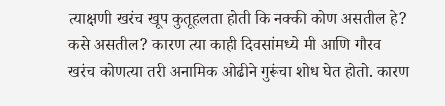त्याक्षणी खरंच खूप कुतूहलता होती कि नक्की कोण असतील हे? कसे असतील? कारण त्या काही दिवसांमध्ये मी आणि गौरव खरंच कोणत्या तरी अनामिक ओढीने गुरूंचा शोध घेत होतो. कारण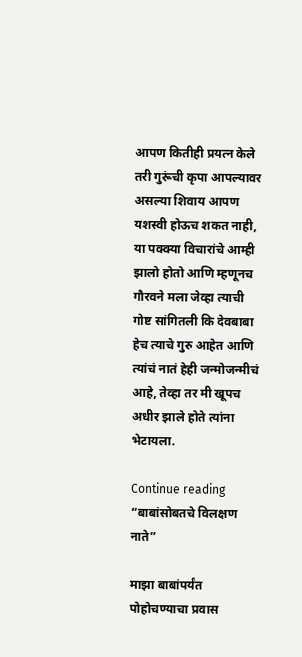आपण कितीही प्रयत्न केले तरी गुरूंची कृपा आपल्यावर असल्या शिवाय आपण यशस्वी होऊच शकत नाही, या पक्क्या विचारांचे आम्ही झालो होतो आणि म्हणूनच गौरवने मला जेव्हा त्याची गोष्ट सांगितली कि देवबाबा हेच त्याचे गुरु आहेत आणि त्यांचं नातं हेही जन्मोजन्मीचं आहे, तेव्हा तर मी खूपच अधीर झाले होते त्यांना भेटायला.

Continue reading “बाबांसोबतचे विलक्षण नाते”

माझा बाबांपर्यंत पोहोचण्याचा प्रवास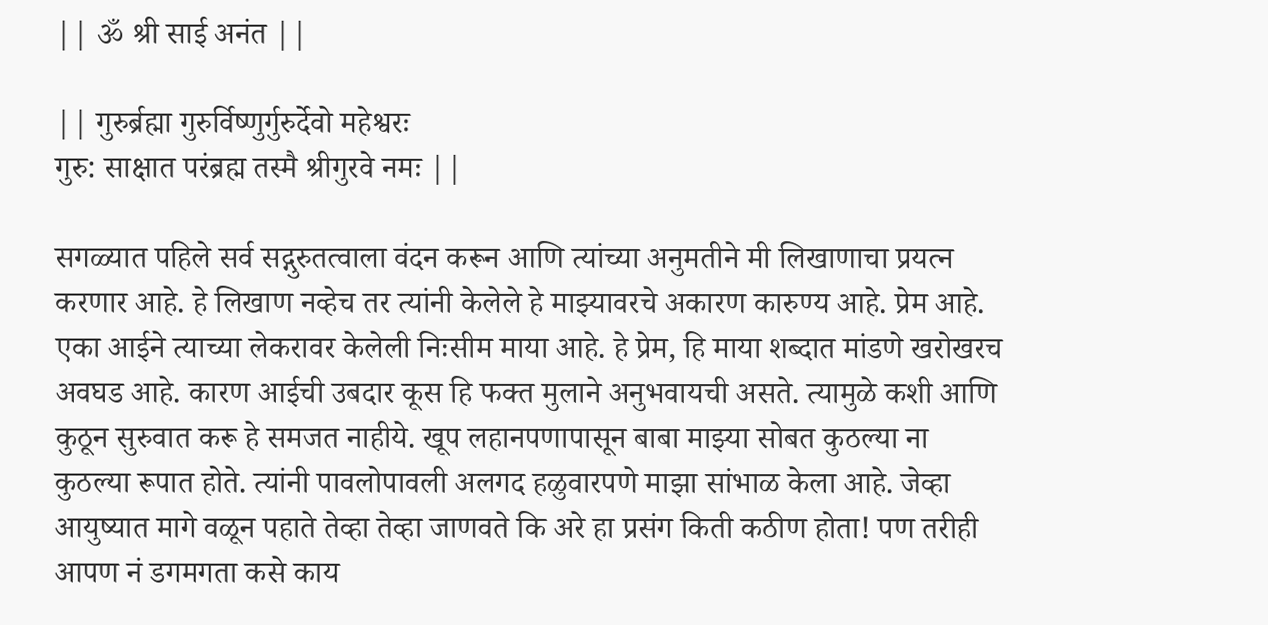|| ॐ श्री साई अनंत ||

|| गुरुर्ब्रह्मा गुरुर्विष्णुर्गुरुर्देवो महेश्वरः
गुरु: साक्षात परंब्रह्म तस्मै श्रीगुरवे नमः ||

सगळ्यात पहिले सर्व सद्गुरुतत्वाला वंदन करून आणि त्यांच्या अनुमतीने मी लिखाणाचा प्रयत्न करणार आहे. हे लिखाण नव्हेच तर त्यांनी केलेले हे माझ्यावरचे अकारण कारुण्य आहे. प्रेम आहे. एका आईने त्याच्या लेकरावर केलेली निःसीम माया आहे. हे प्रेम, हि माया शब्दात मांडणे खरोखरच अवघड आहे. कारण आईची उबदार कूस हि फक्त मुलाने अनुभवायची असते. त्यामुळे कशी आणि कुठून सुरुवात करू हे समजत नाहीये. खूप लहानपणापासून बाबा माझ्या सोबत कुठल्या ना कुठल्या रूपात होते. त्यांनी पावलोपावली अलगद हळुवारपणे माझा सांभाळ केला आहे. जेव्हा आयुष्यात मागे वळून पहाते तेव्हा तेव्हा जाणवते कि अरे हा प्रसंग किती कठीण होता! पण तरीही आपण नं डगमगता कसे काय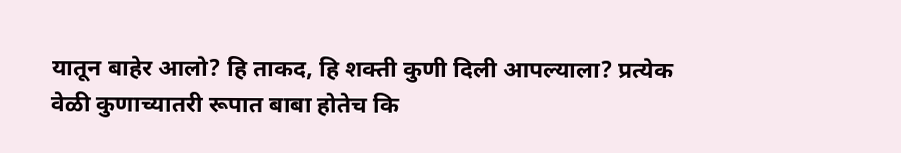यातून बाहेर आलो? हि ताकद, हि शक्ती कुणी दिली आपल्याला? प्रत्येक वेळी कुणाच्यातरी रूपात बाबा होतेच कि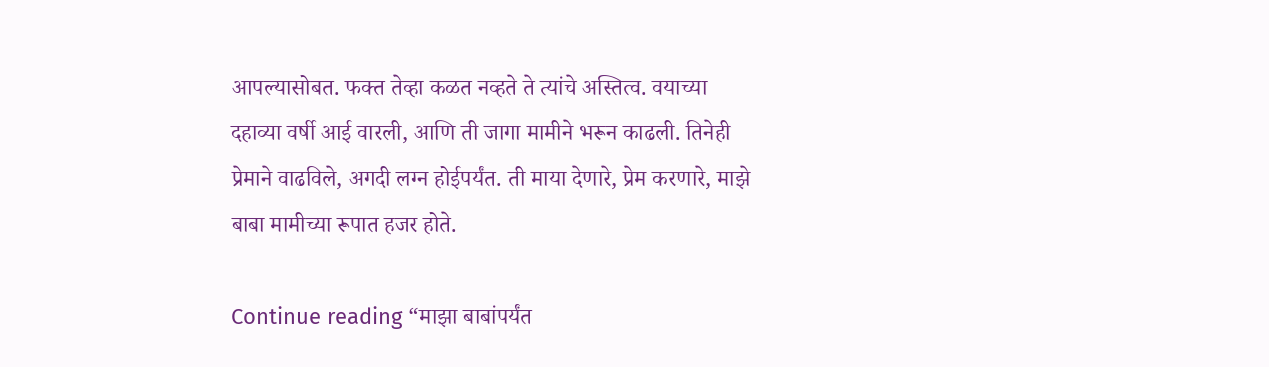आपल्यासोबत. फक्त तेव्हा कळत नव्हते ते त्यांचे अस्तित्व. वयाच्या दहाव्या वर्षी आई वारली, आणि ती जागा मामीने भरून काढली. तिनेही प्रेमाने वाढविले, अगदी लग्न होईपर्यंत. ती माया देणारे, प्रेम करणारे, माझे बाबा मामीच्या रूपात हजर होते.

Continue reading “माझा बाबांपर्यंत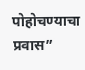पोहोचण्याचा प्रवास”